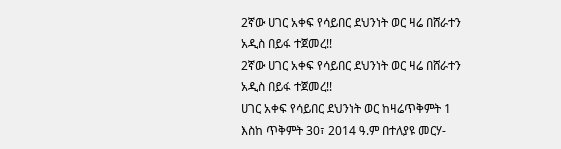2ኛው ሀገር አቀፍ የሳይበር ደህንነት ወር ዛሬ በሸራተን አዲስ በይፋ ተጀመረ!!
2ኛው ሀገር አቀፍ የሳይበር ደህንነት ወር ዛሬ በሸራተን አዲስ በይፋ ተጀመረ!!
ሀገር አቀፍ የሳይበር ደህንነት ወር ከዛሬጥቅምት 1 እስከ ጥቅምት 30፣ 2014 ዓ.ም በተለያዩ መርሃ-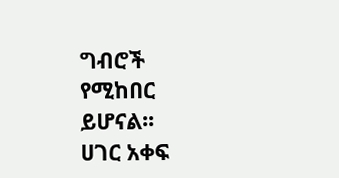ግብሮች የሚከበር ይሆናል፡፡
ሀገር አቀፍ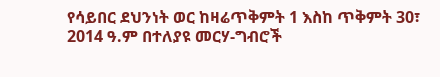የሳይበር ደህንነት ወር ከዛሬጥቅምት 1 እስከ ጥቅምት 30፣ 2014 ዓ.ም በተለያዩ መርሃ-ግብሮች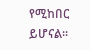የሚከበር ይሆናል፡፡